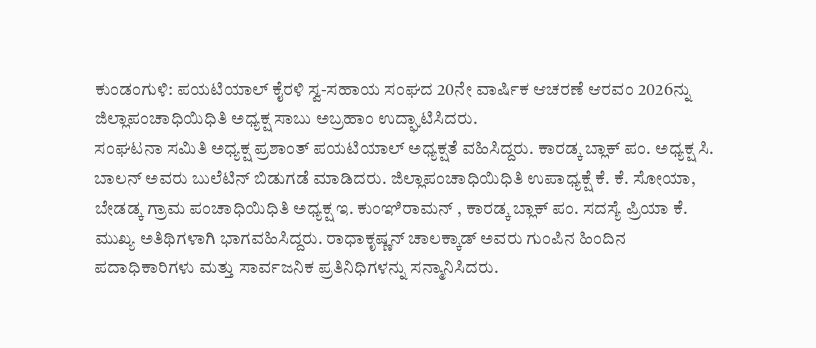ಕುಂಡಂಗುಳಿ: ಪಯಟಿಯಾಲ್ ಕೈರಳಿ ಸ್ವ-ಸಹಾಯ ಸಂಘದ 20ನೇ ವಾರ್ಷಿಕ ಆಚರಣೆ ಆರವಂ 2026ನ್ನು ಜಿಲ್ಲಾಪಂಚಾಧಿಯಿಧಿತಿ ಅಧ್ಯಕ್ಷ ಸಾಬು ಅಬ್ರಹಾಂ ಉದ್ಘಾಟಿಸಿದರು.
ಸಂಘಟನಾ ಸಮಿತಿ ಅಧ್ಯಕ್ಷ ಪ್ರಶಾಂತ್ ಪಯಟಿಯಾಲ್ ಅಧ್ಯಕ್ಷತೆ ವಹಿಸಿದ್ದರು. ಕಾರಡ್ಕ ಬ್ಲಾಕ್ ಪಂ. ಅಧ್ಯಕ್ಷ ಸಿ. ಬಾಲನ್ ಅವರು ಬುಲೆಟಿನ್ ಬಿಡುಗಡೆ ಮಾಡಿದರು. ಜಿಲ್ಲಾಪಂಚಾಧಿಯಿಧಿತಿ ಉಪಾಧ್ಯಕ್ಷೆ ಕೆ. ಕೆ. ಸೋಯಾ, ಬೇಡಡ್ಕ ಗ್ರಾಮ ಪಂಚಾಧಿಯಿಧಿತಿ ಅಧ್ಯಕ್ಷ ಇ. ಕುಂಞಿರಾಮನ್ , ಕಾರಡ್ಕ ಬ್ಲಾಕ್ ಪಂ. ಸದಸ್ಯೆ ಪ್ರಿಯಾ ಕೆ. ಮುಖ್ಯ ಅತಿಥಿಗಳಾಗಿ ಭಾಗವಹಿಸಿದ್ದರು. ರಾಧಾಕೃಷ್ಣನ್ ಚಾಲಕ್ಕಾಡ್ ಅವರು ಗುಂಪಿನ ಹಿಂದಿನ ಪದಾಧಿಕಾರಿಗಳು ಮತ್ತು ಸಾರ್ವಜನಿಕ ಪ್ರತಿನಿಧಿಗಳನ್ನು ಸನ್ಮಾನಿಸಿದರು.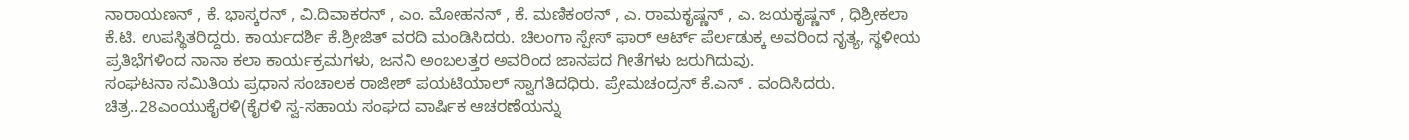ನಾರಾಯಣನ್ , ಕೆ. ಭಾಸ್ಕರನ್ , ವಿ.ದಿವಾಕರನ್ , ಎಂ. ಮೋಹನನ್ , ಕೆ. ಮಣಿಕಂಠನ್ , ಎ. ರಾಮಕೃಷ್ಣನ್ , ಎ. ಜಯಕೃಷ್ಣನ್ , ಧಿಶ್ರೀಕಲಾ ಕೆ.ಟಿ. ಉಪಸ್ಥಿತರಿದ್ದರು. ಕಾರ್ಯದರ್ಶಿ ಕೆ.ಶ್ರೀಜಿತ್ ವರದಿ ಮಂಡಿಸಿದರು. ಚಿಲಂಗಾ ಸ್ಪೇಸ್ ಫಾರ್ ಆರ್ಟ್ ಪೆರ್ಲಡುಕ್ಕ ಅವರಿಂದ ನೃತ್ಯ, ಸ್ಥಳೀಯ ಪ್ರತಿಭೆಗಳಿಂದ ನಾನಾ ಕಲಾ ಕಾರ್ಯಕ್ರಮಗಳು, ಜನನಿ ಅಂಬಲತ್ತರ ಅವರಿಂದ ಜಾನಪದ ಗೀತೆಗಳು ಜರುಗಿದುವು.
ಸಂಘಟನಾ ಸಮಿತಿಯ ಪ್ರಧಾನ ಸಂಚಾಲಕ ರಾಜೀಶ್ ಪಯಟಿಯಾಲ್ ಸ್ವಾಗತಿದಧಿರು. ಪ್ರೇಮಚಂದ್ರನ್ ಕೆ.ಎನ್ . ವಂದಿಸಿದರು.
ಚಿತ್ರ..28ಎಂಯುಕೈರಳಿ(ಕೈರಳಿ ಸ್ವ-ಸಹಾಯ ಸಂಘದ ವಾರ್ಷಿಕ ಆಚರಣೆಯನ್ನು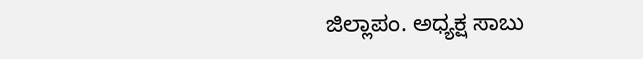ಜಿಲ್ಲಾಪಂ. ಅಧ್ಯಕ್ಷ ಸಾಬು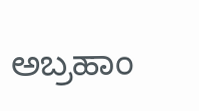ಅಬ್ರಹಾಂ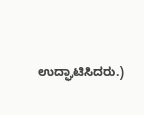ಉದ್ಘಾಟಿಸಿದರು.)